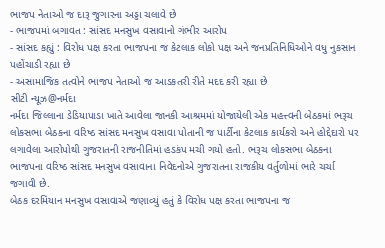ભાજપ નેતાઓ જ દારૂ જુગારના અડ્ડા ચલાવે છે
- ભાજપમાં બગાવત : સાંસદ મનસુખ વસાવાનો ગંભીર આરોપ
- સાંસદ કહ્યું : વિરોધ પક્ષ કરતા ભાજપના જ કેટલાક લોકો પક્ષ અને જનપ્રતિનિધિઓને વધુ નુકસાન પહોંચાડી રહ્યા છે
- અસામાજિક તત્વોને ભાજપ નેતાઓ જ આડકતરી રીતે મદદ કરી રહ્યા છે
સીટી ન્યૂઝ@નર્મદા
નર્મદા જિલ્લાના ડેડિયાપાડા ખાતે આવેલા જાનકી આશ્રમમાં યોજાયેલી એક મહત્ત્વની બેઠકમાં ભરૂચ લોકસભા બેઠકના વરિષ્ઠ સાંસદ મનસુખ વસાવા પોતાની જ પાર્ટીના કેટલાક કાર્યકરો અને હોદ્દેદારો પર લગાવેલા આરોપોથી ગુજરાતની રાજનીતિમાં હડકંપ મચી ગયો હતો. ભરૂચ લોકસભા બેઠકના ભાજપના વરિષ્ઠ સાંસદ મનસુખ વસાવાના નિવેદનોએ ગુજરાતના રાજકીય વર્તુળોમાં ભારે ચર્ચા જગાવી છે.
બેઠક દરમિયાન મનસુખ વસાવાએ જણાવ્યું હતું કે વિરોધ પક્ષ કરતા ભાજપના જ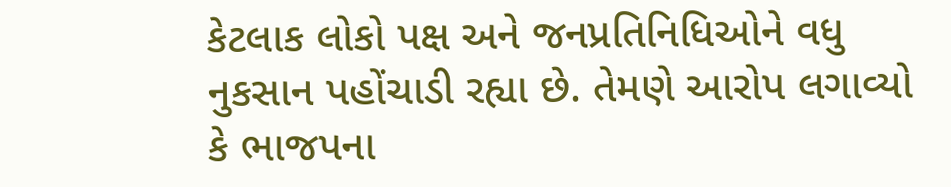કેટલાક લોકો પક્ષ અને જનપ્રતિનિધિઓને વધુ નુકસાન પહોંચાડી રહ્યા છે. તેમણે આરોપ લગાવ્યો કે ભાજપના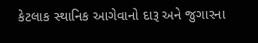કેટલાક સ્થાનિક આગેવાનો દારૂ અને જુગારના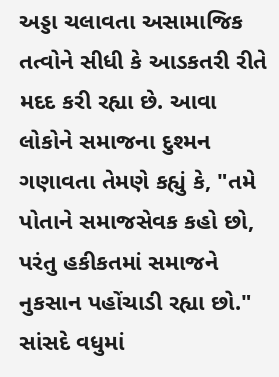અડ્ડા ચલાવતા અસામાજિક તત્વોને સીધી કે આડકતરી રીતે મદદ કરી રહ્યા છે. આવા લોકોને સમાજના દુશ્મન ગણાવતા તેમણે કહ્યું કે, "તમે પોતાને સમાજસેવક કહો છો, પરંતુ હકીકતમાં સમાજને નુકસાન પહોંચાડી રહ્યા છો."
સાંસદે વધુમાં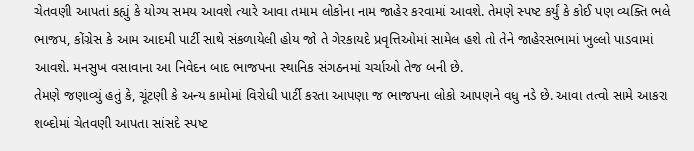ચેતવણી આપતાં કહ્યું કે યોગ્ય સમય આવશે ત્યારે આવા તમામ લોકોના નામ જાહેર કરવામાં આવશે. તેમણે સ્પષ્ટ કર્યું કે કોઈ પણ વ્યક્તિ ભલે ભાજપ, કોંગ્રેસ કે આમ આદમી પાર્ટી સાથે સંકળાયેલી હોય જો તે ગેરકાયદે પ્રવૃત્તિઓમાં સામેલ હશે તો તેને જાહેરસભામાં ખુલ્લો પાડવામાં આવશે. મનસુખ વસાવાના આ નિવેદન બાદ ભાજપના સ્થાનિક સંગઠનમાં ચર્ચાઓ તેજ બની છે.
તેમણે જણાવ્યું હતું કે, ચૂંટણી કે અન્ય કામોમાં વિરોધી પાર્ટી કરતા આપણા જ ભાજપના લોકો આપણને વધુ નડે છે. આવા તત્વો સામે આકરા શબ્દોમાં ચેતવણી આપતા સાંસદે સ્પષ્ટ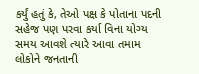કર્યું હતું કે, તેઓ પક્ષ કે પોતાના પદની સહેજ પણ પરવા કર્યા વિના યોગ્ય સમય આવશે ત્યારે આવા તમામ લોકોને જનતાની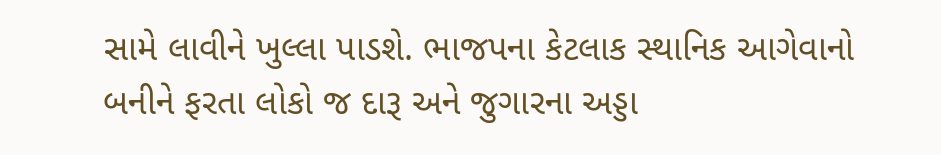સામે લાવીને ખુલ્લા પાડશે. ભાજપના કેટલાક સ્થાનિક આગેવાનો બનીને ફરતા લોકો જ દારૂ અને જુગારના અડ્ડા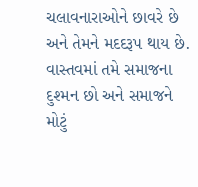ચલાવનારાઓને છાવરે છે અને તેમને મદદરૂપ થાય છે. વાસ્તવમાં તમે સમાજના દુશ્મન છો અને સમાજને મોટું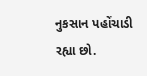નુકસાન પહોંચાડી રહ્યા છો.